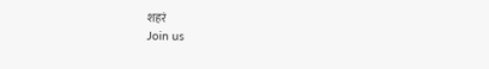शहरं
Join us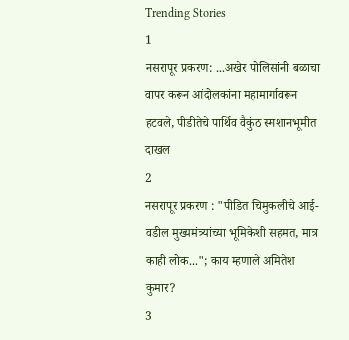Trending Stories
1
नसरापूर प्रकरण: ...अखेर पोलिसांनी बळाचा वापर करून आंदोलकांना महामार्गावरून हटवले, पीडीतेचे पार्थिव वैकुंठ स्मशानभूमीत दाखल
2
नसरापूर प्रकरण : "पीडित चिमुकलीचे आई-वडील मुख्यमंत्र्यांच्या भूमिकेशी सहमत, मात्र काही लोक..."; काय म्हणाले अमितेश कुमार?
3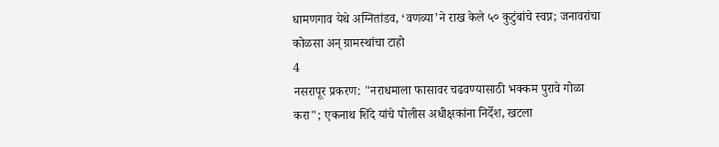धामणगाव येथे अग्नितांडव, ‘वणव्या’ने राख केले ५० कुटुंबांचे स्वप्न; जनावरांचा कोळसा अन् ग्रामस्थांचा टाहो
4
नसरापूर प्रकरण: "नराधमाला फासावर चढवण्यासाठी भक्कम पुरावे गोळा करा"; एकनाथ शिंदे यांचे पोलीस अधीक्षकांना निर्देश, खटला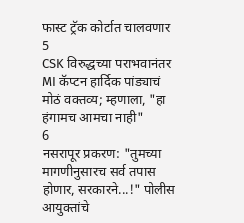फास्ट ट्रॅक कोर्टात चालवणार
5
CSK विरुद्धच्या पराभवानंतर MI कॅप्टन हार्दिक पांड्याचं मोठं वक्तव्य; म्हणाला, "हा हंगामच आमचा नाही"
6
नसरापूर प्रकरण: "तुमच्या मागणीनुसारच सर्व तपास होणार, सरकारने...!" पोलीस आयुक्तांचे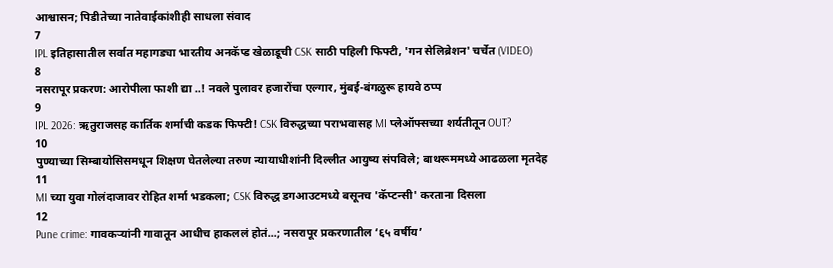आश्वासन; पिडीतेच्या नातेवाईकांशीही साधला संवाद
7
IPL इतिहासातील सर्वात महागड्या भारतीय अनकॅप्ड खेळाडूची CSK साठी पहिली फिफ्टी, 'गन सेलिब्रेशन' चर्चेत (VIDEO)
8
नसरापूर प्रकरण: आरोपीला फाशी द्या ..! नवले पुलावर हजारोंचा एल्गार, मुंबई-बंगळुरू हायवे ठप्प
9
IPL 2026: ऋतुराजसह कार्तिक शर्माची कडक फिफ्टी! CSK विरुद्धच्या पराभवासह MI प्लेऑफ्सच्या शर्यतीतून OUT?
10
पुण्याच्या सिम्बायोसिसमधून शिक्षण घेतलेल्या तरुण न्यायाधीशांनी दिल्लीत आयुष्य संपविले; बाथरूममध्ये आढळला मृतदेह
11
MI च्या युवा गोलंदाजावर रोहित शर्मा भडकला; CSK विरुद्ध डगआउटमध्ये बसूनच 'कॅप्टन्सी' करताना दिसला
12
Pune crime: गावकऱ्यांनी गावातून आधीच हाकललं होतं...; नसरापूर प्रकरणातील ‘६५ वर्षीय’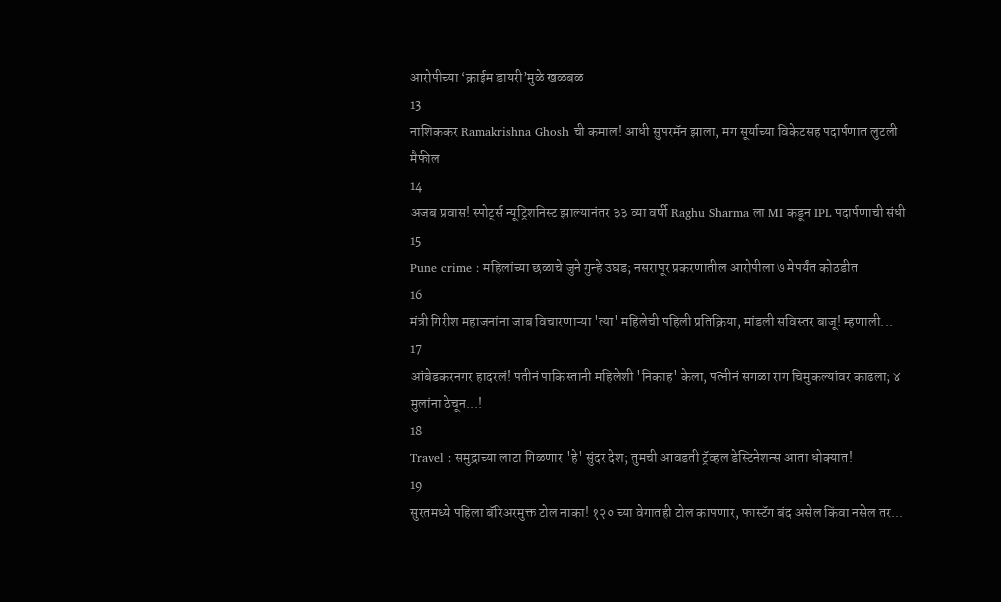आरोपीच्या ‘क्राईम डायरी’मुळे खळबळ
13
नाशिककर Ramakrishna Ghosh ची कमाल! आधी सुपरमॅन झाला, मग सूर्याच्या विकेटसह पदार्पणात लुटली मैफील
14
अजब प्रवास! स्पोर्ट्स न्यूट्रिशनिस्ट झाल्यानंतर ३३ व्या वर्षी Raghu Sharma ला MI कडून IPL पदार्पणाची संधी
15
Pune crime : महिलांच्या छळाचे जुने गुन्हे उघड; नसरापूर प्रकरणातील आरोपीला ७ मेपर्यंत कोठडीत
16
मंत्री गिरीश महाजनांना जाब विचारणाऱ्या 'त्या' महिलेची पहिली प्रतिक्रिया, मांडली सविस्तर बाजू! म्हणाली...
17
आंबेडकरनगर हादरलं! पतीनं पाकिस्तानी महिलेशी 'निकाह' केला, पत्नीनं सगळा राग चिमुकल्यांवर काढला; ४ मुलांना ठेचून...!
18
Travel : समुद्राच्या लाटा गिळणार 'हे' सुंदर देश; तुमची आवडती ट्रॅव्हल डेस्टिनेशन्स आता धोक्यात!
19
सुरतमध्ये पहिला बॅरिअरमुक्त टोल नाका! १२० च्या वेगातही टोल कापणार, फास्टॅग बंद असेल किंवा नसेल तर...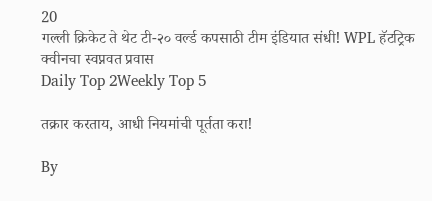20
गल्ली क्रिकेट ते थेट टी-२० वर्ल्ड कपसाठी टीम इंडियात संधी! WPL हॅटट्रिक क्वीनचा स्वप्नवत प्रवास
Daily Top 2Weekly Top 5

तक्रार करताय, आधी नियमांची पूर्तता करा!

By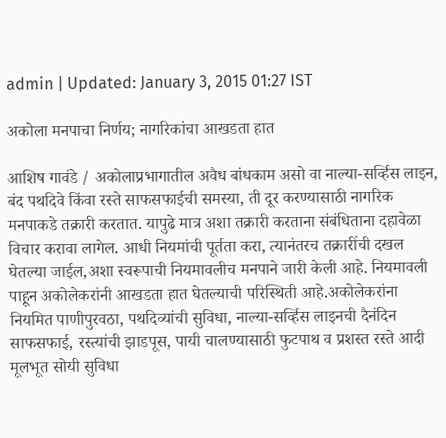admin | Updated: January 3, 2015 01:27 IST

अकोला मनपाचा निर्णय; नागरिकांचा आखडता हात

आशिष गावंडे / अकोलाप्रभागातील अवैध बांधकाम असो वा नाल्या-सर्व्हिस लाइन, बंद पथदिवे किंवा रस्ते साफसफाईची समस्या, ती दूर करण्यासाठी नागरिक मनपाकडे तक्रारी करतात. यापुढे मात्र अशा तक्रारी करताना संबंधिताना दहावेळा विचार करावा लागेल. आधी नियमांची पूर्तता करा, त्यानंतरच तक्रारींची दखल घेतल्या जाईल,अशा स्वरूपाची नियमावलीच मनपाने जारी केली आहे. नियमावली पाहून अकोलेकरांनी आखडता हात घेतल्याची परिस्थिती आहे.अकोलेकरांना नियमित पाणीपुरवठा, पथदिव्यांची सुविधा, नाल्या-सर्व्हिस लाइनची दैनंदिन साफसफाई, रस्त्यांची झाडपूस, पायी चालण्यासाठी फुटपाथ व प्रशस्त रस्ते आदी मूलभूत सोयी सुविधा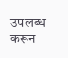उपलब्ध करून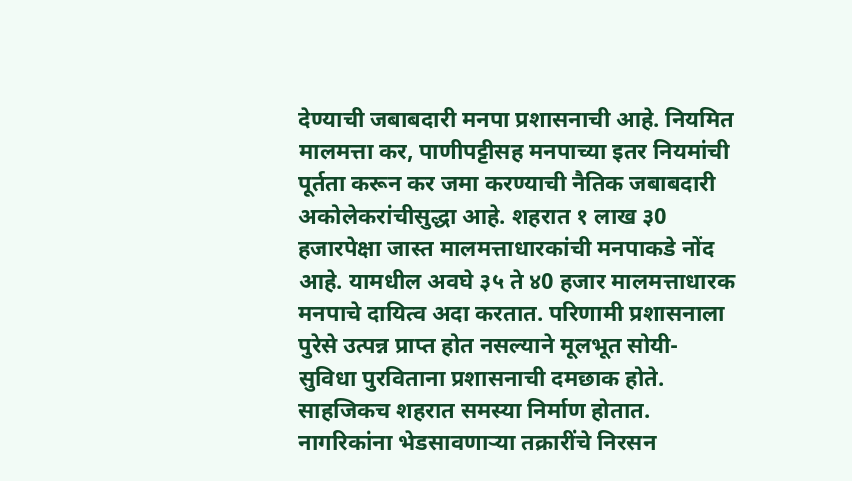देण्याची जबाबदारी मनपा प्रशासनाची आहे. नियमित मालमत्ता कर, पाणीपट्टीसह मनपाच्या इतर नियमांची पूर्तता करून कर जमा करण्याची नैतिक जबाबदारी अकोलेकरांचीसुद्धा आहे. शहरात १ लाख ३0 हजारपेक्षा जास्त मालमत्ताधारकांची मनपाकडे नोंद आहे. यामधील अवघे ३५ ते ४0 हजार मालमत्ताधारक मनपाचे दायित्व अदा करतात. परिणामी प्रशासनाला पुरेसे उत्पन्न प्राप्त होत नसल्याने मूलभूत सोयी-सुविधा पुरविताना प्रशासनाची दमछाक होते. साहजिकच शहरात समस्या निर्माण होतात. नागरिकांना भेडसावणार्‍या तक्रारींचे निरसन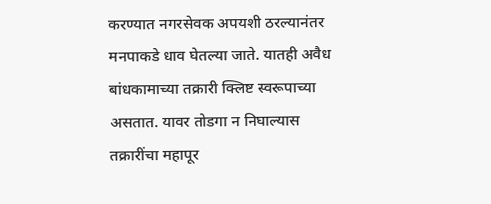करण्यात नगरसेवक अपयशी ठरल्यानंतर मनपाकडे धाव घेतल्या जाते. यातही अवैध बांधकामाच्या तक्रारी क्लिष्ट स्वरूपाच्या असतात. यावर तोडगा न निघाल्यास तक्रारींचा महापूर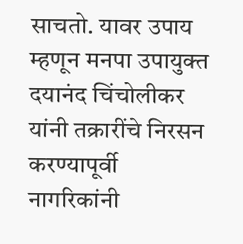साचतो. यावर उपाय म्हणून मनपा उपायुक्त दयानंद चिंचोलीकर यांनी तक्रारींचे निरसन करण्यापूर्वी नागरिकांनी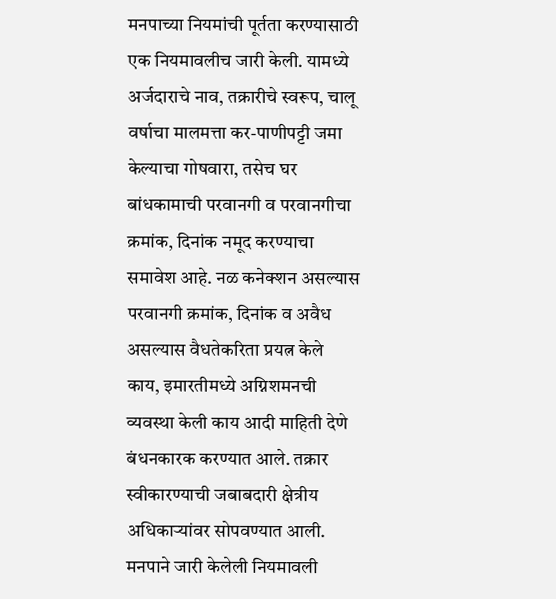मनपाच्या नियमांची पूर्तता करण्यासाठी एक नियमावलीच जारी केली. यामध्ये अर्जदाराचे नाव, तक्रारीचे स्वरूप, चालू वर्षाचा मालमत्ता कर-पाणीपट्टी जमा केल्याचा गोषवारा, तसेच घर बांधकामाची परवानगी व परवानगीचा क्रमांक, दिनांक नमूद करण्याचा समावेश आहे. नळ कनेक्शन असल्यास परवानगी क्रमांक, दिनांक व अवैध असल्यास वैधतेकरिता प्रयत्न केले काय, इमारतीमध्ये अग्निशमनची व्यवस्था केली काय आदी माहिती देणे बंधनकारक करण्यात आले. तक्रार स्वीकारण्याची जबाबदारी क्षेत्रीय अधिकार्‍यांवर सोपवण्यात आली. मनपाने जारी केलेली नियमावली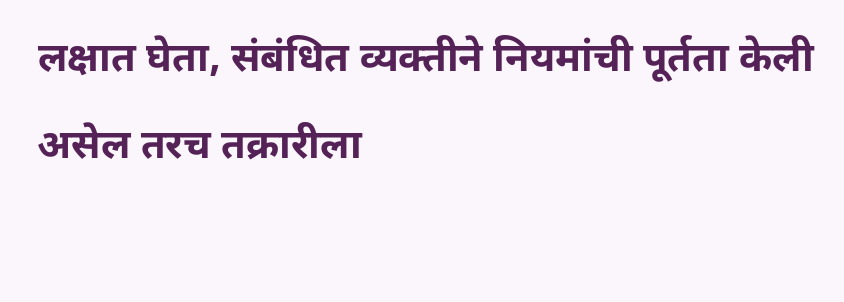लक्षात घेता, संबंधित व्यक्तीने नियमांची पूर्तता केली असेल तरच तक्रारीला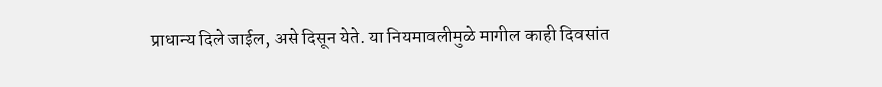प्राधान्य दिले जाईल, असे दिसून येते. या नियमावलीमुळे मागील काही दिवसांत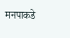मनपाकडे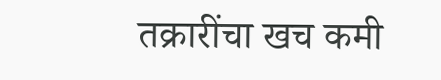तक्रारींचा खच कमी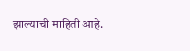झाल्याची माहिती आहे.